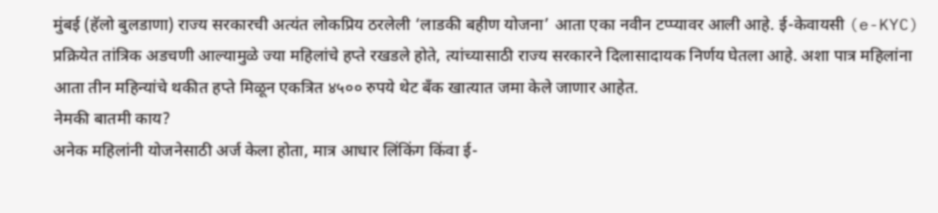मुंबई (हॅलो बुलडाणा) राज्य सरकारची अत्यंत लोकप्रिय ठरलेली ‘लाडकी बहीण योजना’ आता एका नवीन टप्प्यावर आली आहे. ई-केवायसी (e-KYC) प्रक्रियेत तांत्रिक अडचणी आल्यामुळे ज्या महिलांचे हप्ते रखडले होते, त्यांच्यासाठी राज्य सरकारने दिलासादायक निर्णय घेतला आहे. अशा पात्र महिलांना आता तीन महिन्यांचे थकीत हप्ते मिळून एकत्रित ४५०० रुपये थेट बँक खात्यात जमा केले जाणार आहेत.
नेमकी बातमी काय?
अनेक महिलांनी योजनेसाठी अर्ज केला होता, मात्र आधार लिंकिंग किंवा ई-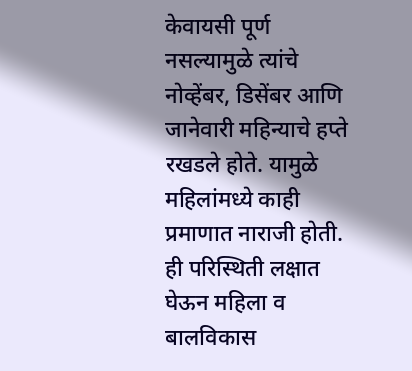केवायसी पूर्ण नसल्यामुळे त्यांचे नोव्हेंबर, डिसेंबर आणि जानेवारी महिन्याचे हप्ते रखडले होते. यामुळे महिलांमध्ये काही प्रमाणात नाराजी होती. ही परिस्थिती लक्षात घेऊन महिला व बालविकास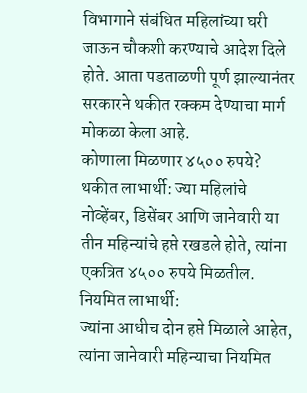विभागाने संबंधित महिलांच्या घरी जाऊन चौकशी करण्याचे आदेश दिले होते. आता पडताळणी पूर्ण झाल्यानंतर सरकारने थकीत रक्कम देण्याचा मार्ग मोकळा केला आहे.
कोणाला मिळणार ४५०० रुपये?
थकीत लाभार्थी: ज्या महिलांचे नोव्हेंबर, डिसेंबर आणि जानेवारी या तीन महिन्यांचे हप्ते रखडले होते, त्यांना एकत्रित ४५०० रुपये मिळतील.
नियमित लाभार्थी:
ज्यांना आधीच दोन हप्ते मिळाले आहेत, त्यांना जानेवारी महिन्याचा नियमित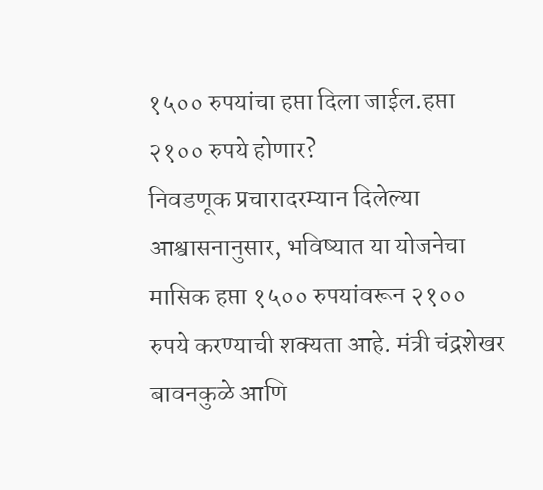१५०० रुपयांचा हप्ता दिला जाईल.हप्ता २१०० रुपये होणार?
निवडणूक प्रचारादरम्यान दिलेल्या आश्वासनानुसार, भविष्यात या योजनेचा मासिक हप्ता १५०० रुपयांवरून २१०० रुपये करण्याची शक्यता आहे. मंत्री चंद्रशेखर बावनकुळे आणि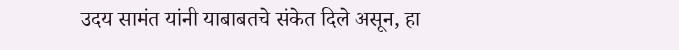उदय सामंत यांनी याबाबतचे संकेत दिले असून, हा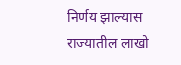निर्णय झाल्यास राज्यातील लाखो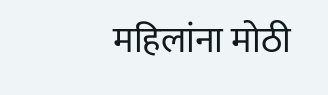महिलांना मोठी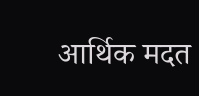आर्थिक मदत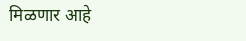मिळणार आहे